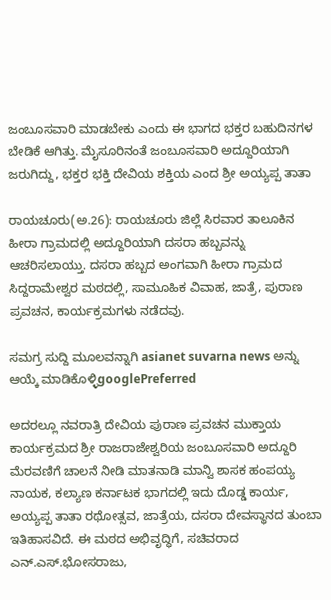ಜಂಬೂಸವಾರಿ ಮಾಡಬೇಕು ಎಂದು ಈ ಭಾಗದ ಭಕ್ತರ ಬಹುದಿನಗಳ ಬೇಡಿಕೆ ಆಗಿತ್ತು. ಮೈಸೂರಿನಂತೆ ಜಂಬೂಸವಾರಿ ಅದ್ದೂರಿಯಾಗಿ ಜರುಗಿದ್ದು, ಭಕ್ತರ ಭಕ್ತಿ ದೇವಿಯ ಶಕ್ತಿಯ ಎಂದ ಶ್ರೀ ಅಯ್ಯಪ್ಪ ತಾತಾ

ರಾಯಚೂರು(ಅ.26): ರಾಯಚೂರು ಜಿಲ್ಲೆ ಸಿರವಾರ ತಾಲೂಕಿನ ಹೀರಾ ಗ್ರಾಮದಲ್ಲಿ ಅದ್ದೂರಿಯಾಗಿ ದಸರಾ ಹಬ್ಬವನ್ನು ಆಚರಿಸಲಾಯ್ತು. ದಸರಾ ಹಬ್ಬದ ಅಂಗವಾಗಿ ಹೀರಾ ಗ್ರಾಮದ ಸಿದ್ದರಾಮೇಶ್ವರ ಮಠದಲ್ಲಿ, ಸಾಮೂಹಿಕ ವಿವಾಹ, ಜಾತ್ರೆ, ಪುರಾಣ ಪ್ರವಚನ, ಕಾರ್ಯಕ್ರಮಗಳು ನಡೆದವು.

ಸಮಗ್ರ ಸುದ್ದಿ ಮೂಲವನ್ನಾಗಿ asianet suvarna news ಅನ್ನು ಆಯ್ಕೆ ಮಾಡಿಕೊಳ್ಳಿgooglePreferred

ಅದರಲ್ಲೂ ನವರಾತ್ರಿ ದೇವಿಯ ಪುರಾಣ ಪ್ರವಚನ ಮುಕ್ತಾಯ ಕಾರ್ಯಕ್ರಮದ ಶ್ರೀ ರಾಜರಾಜೇಶ್ವರಿಯ ಜಂಬೂಸವಾರಿ ಅದ್ದೂರಿ ಮೆರವಣಿಗೆ ಚಾಲನೆ ನೀಡಿ ಮಾತನಾಡಿ ಮಾನ್ವಿ ಶಾಸಕ ಹಂಪಯ್ಯ ನಾಯಕ, ಕಲ್ಯಾಣ ಕರ್ನಾಟಕ ಭಾಗದಲ್ಲಿ ಇದು ದೊಡ್ಡ ಕಾರ್ಯ, ಅಯ್ಯಪ್ಪ ತಾತಾ ರಥೋತ್ಸವ, ಜಾತ್ರೆಯ, ದಸರಾ ದೇವಸ್ಥಾನದ ತುಂಬಾ ಇತಿಹಾಸವಿದೆ. ಈ ಮಠದ ಅಭಿವೃದ್ಧಿಗೆ, ಸಚಿವರಾದ ಎನ್.ಎಸ್.ಭೋಸರಾಜು,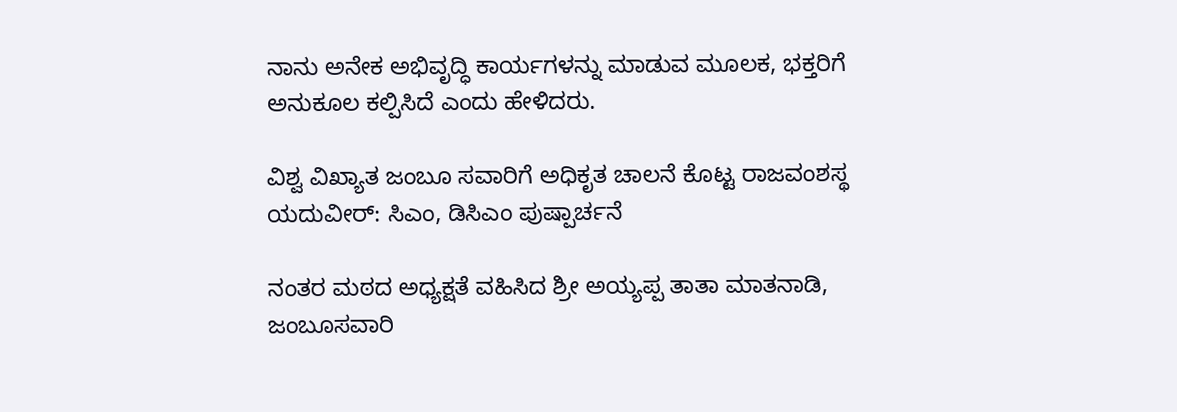ನಾನು ಅನೇಕ ಅಭಿವೃದ್ಧಿ ಕಾರ್ಯಗಳನ್ನು ಮಾಡುವ ಮೂಲಕ, ಭಕ್ತರಿಗೆ ಅನುಕೂಲ ಕಲ್ಪಿಸಿದೆ ಎಂದು ಹೇಳಿದರು.

ವಿಶ್ವ ವಿಖ್ಯಾತ ಜಂಬೂ ಸವಾರಿಗೆ ಅಧಿಕೃತ ಚಾಲನೆ ಕೊಟ್ಟ ರಾಜವಂಶಸ್ಥ ಯದುವೀರ್‌: ಸಿಎಂ, ಡಿಸಿಎಂ ಪುಷ್ಪಾರ್ಚನೆ

ನಂತರ ಮಠದ ಅಧ್ಯಕ್ಷತೆ ವಹಿಸಿದ ಶ್ರೀ ಅಯ್ಯಪ್ಪ ತಾತಾ ಮಾತನಾಡಿ, ಜಂಬೂಸವಾರಿ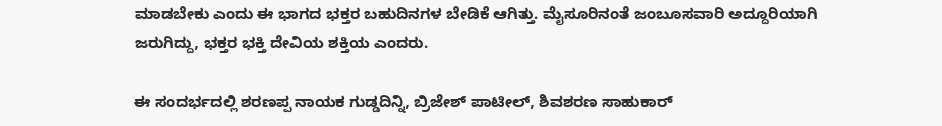ಮಾಡಬೇಕು ಎಂದು ಈ ಭಾಗದ ಭಕ್ತರ ಬಹುದಿನಗಳ ಬೇಡಿಕೆ ಆಗಿತ್ತು. ಮೈಸೂರಿನಂತೆ ಜಂಬೂಸವಾರಿ ಅದ್ದೂರಿಯಾಗಿ ಜರುಗಿದ್ದು, ಭಕ್ತರ ಭಕ್ತಿ ದೇವಿಯ ಶಕ್ತಿಯ ಎಂದರು.

ಈ ಸಂದರ್ಭದಲ್ಲಿ ಶರಣಪ್ಪ ನಾಯಕ ಗುಡ್ಡದಿನ್ನಿ, ಬ್ರಿಜೇಶ್ ಪಾಟೀಲ್, ಶಿವಶರಣ ಸಾಹುಕಾರ್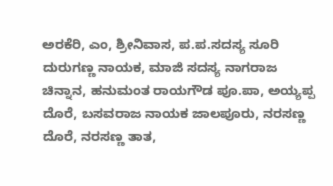ಅರಕೆರಿ, ಎಂ, ಶ್ರೀನಿವಾಸ, ಪ.ಪ.ಸದಸ್ಯ ಸೂರಿ ದುರುಗಣ್ಣ ನಾಯಕ, ಮಾಜಿ ಸದಸ್ಯ ನಾಗರಾಜ ಚಿನ್ನಾನ, ಹನುಮಂತ ರಾಯಗೌಡ ಪೂ.ಪಾ, ಅಯ್ಯಪ್ಪ ದೊರೆ, ಬಸವರಾಜ ನಾಯಕ ಜಾಲಪೂರು, ನರಸಣ್ಣ ದೊರೆ, ನರಸಣ್ಣ ತಾತ,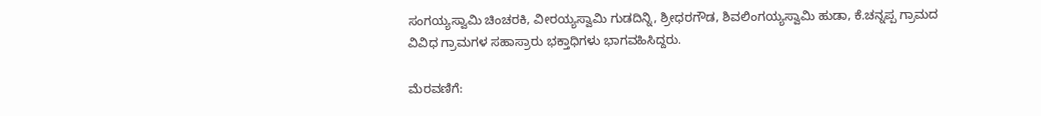ಸಂಗಯ್ಯಸ್ವಾಮಿ ಚಿಂಚರಕಿ, ವೀರಯ್ಯಸ್ವಾಮಿ ಗುಡದಿನ್ನಿ, ಶ್ರೀಧರಗೌಡ, ಶಿವಲಿಂಗಯ್ಯಸ್ವಾಮಿ ಹುಡಾ, ಕೆ.ಚನ್ನಪ್ಪ ಗ್ರಾಮದ ವಿವಿಧ ಗ್ರಾಮಗಳ ಸಹಾಸ್ರಾರು ಭಕ್ತಾಧಿಗಳು ಭಾಗವಹಿಸಿದ್ದರು.

ಮೆರವಣಿಗೆ: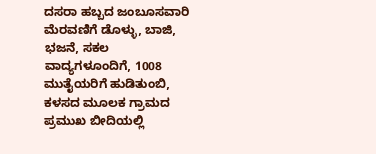ದಸರಾ ಹಬ್ಬದ ಜಂಬೂಸವಾರಿ ಮೆರವಣಿಗೆ ಡೊಳ್ಳು, ಬಾಜಿ, ಭಜನೆ, ಸಕಲ ವಾದ್ಯಗಳೂಂದಿಗೆ, 1008 ಮುತೈಯರಿಗೆ ಹುಡಿತುಂಬಿ, ಕಳಸದ ಮೂಲಕ ಗ್ರಾಮದ ಪ್ರಮುಖ ಬೀದಿಯಲ್ಲಿ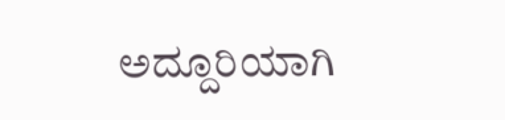ಅದ್ದೂರಿಯಾಗಿ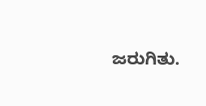ಜರುಗಿತು.